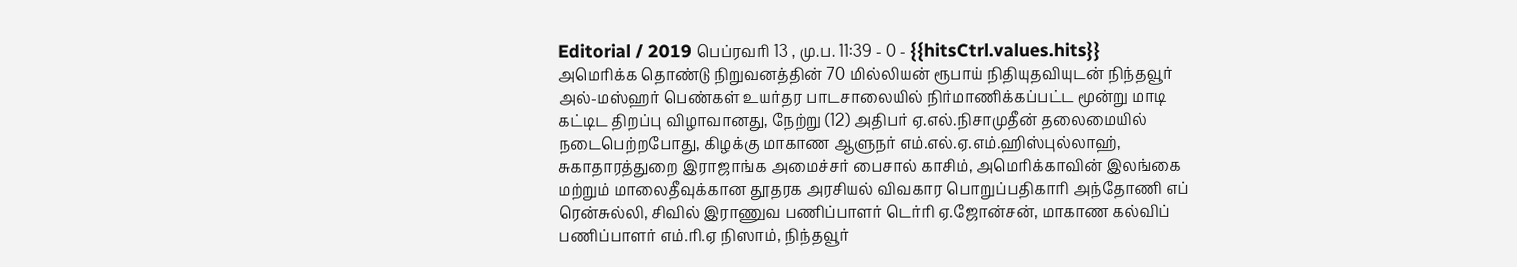Editorial / 2019 பெப்ரவரி 13 , மு.ப. 11:39 - 0 - {{hitsCtrl.values.hits}}
அமெரிக்க தொண்டு நிறுவனத்தின் 70 மில்லியன் ரூபாய் நிதியுதவியுடன் நிந்தவூர் அல்-மஸ்ஹர் பெண்கள் உயர்தர பாடசாலையில் நிர்மாணிக்கப்பட்ட மூன்று மாடி கட்டிட திறப்பு விழாவானது, நேற்று (12) அதிபர் ஏ.எல்.நிசாமுதீன் தலைமையில் நடைபெற்றபோது, கிழக்கு மாகாண ஆளுநர் எம்.எல்.ஏ.எம்.ஹிஸ்புல்லாஹ், சுகாதாரத்துறை இராஜாங்க அமைச்சர் பைசால் காசிம், அமெரிக்காவின் இலங்கை மற்றும் மாலைதீவுக்கான தூதரக அரசியல் விவகார பொறுப்பதிகாரி அந்தோணி எப் ரென்சுல்லி, சிவில் இராணுவ பணிப்பாளர் டெர்ரி ஏ.ஜோன்சன், மாகாண கல்விப் பணிப்பாளர் எம்.ரி.ஏ நிஸாம், நிந்தவூர்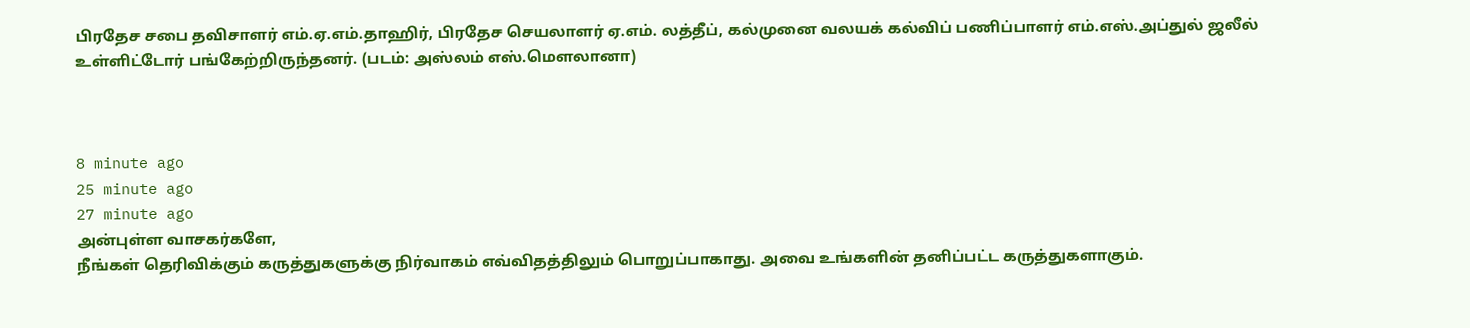பிரதேச சபை தவிசாளர் எம்.ஏ.எம்.தாஹிர், பிரதேச செயலாளர் ஏ.எம். லத்தீப், கல்முனை வலயக் கல்விப் பணிப்பாளர் எம்.எஸ்.அப்துல் ஜலீல் உள்ளிட்டோர் பங்கேற்றிருந்தனர். (படம்: அஸ்லம் எஸ்.மௌலானா)



8 minute ago
25 minute ago
27 minute ago
அன்புள்ள வாசகர்களே,
நீங்கள் தெரிவிக்கும் கருத்துகளுக்கு நிர்வாகம் எவ்விதத்திலும் பொறுப்பாகாது. அவை உங்களின் தனிப்பட்ட கருத்துகளாகும்.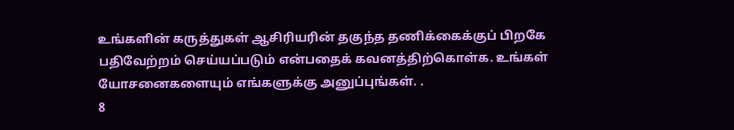உங்களின் கருத்துகள் ஆசிரியரின் தகுந்த தணிக்கைக்குப் பிறகே பதிவேற்றம் செய்யப்படும் என்பதைக் கவனத்திற்கொள்க. உங்கள் யோசனைகளையும் எங்களுக்கு அனுப்புங்கள். .
8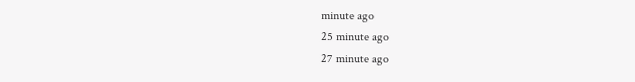minute ago
25 minute ago
27 minute ago